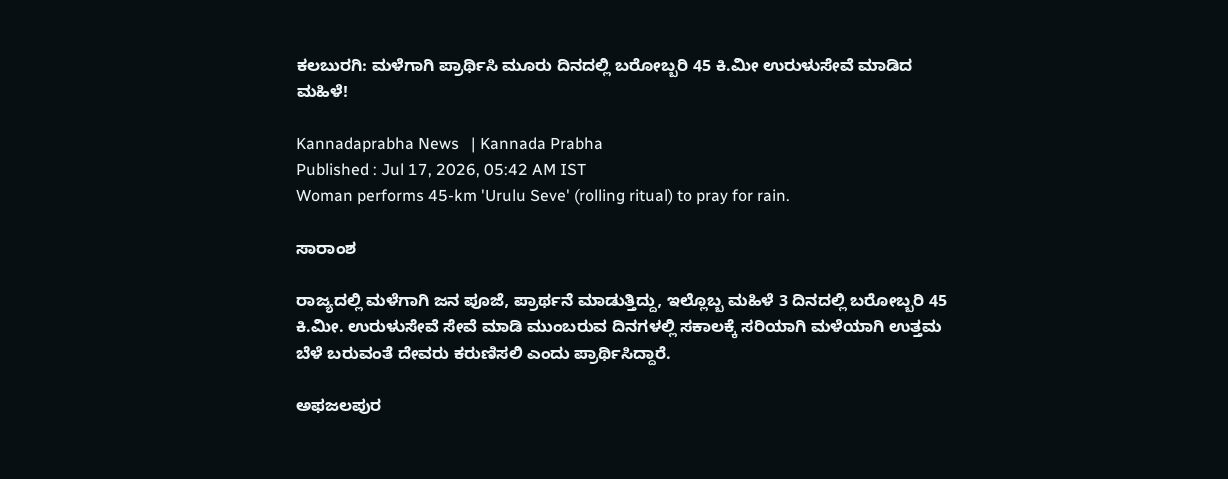ಕಲಬುರಗಿ: ಮಳೆಗಾಗಿ ಪ್ರಾರ್ಥಿಸಿ ಮೂರು ದಿನದಲ್ಲಿ ಬರೋಬ್ಬರಿ 45 ಕಿ.ಮೀ ಉರುಳುಸೇವೆ ಮಾಡಿದ ಮಹಿಳೆ!

Kannadaprabha News   | Kannada Prabha
Published : Jul 17, 2026, 05:42 AM IST
Woman performs 45-km 'Urulu Seve' (rolling ritual) to pray for rain.

ಸಾರಾಂಶ

ರಾಜ್ಯದಲ್ಲಿ ಮಳೆಗಾಗಿ ಜನ ಪೂಜೆ, ಪ್ರಾರ್ಥನೆ ಮಾಡುತ್ತಿದ್ದು, ಇಲ್ಲೊಬ್ಬ ಮಹಿಳೆ 3 ದಿನದಲ್ಲಿ ಬರೋಬ್ಬರಿ 45 ಕಿ.ಮೀ. ಉರುಳುಸೇವೆ ಸೇವೆ ಮಾಡಿ ಮುಂಬರುವ ದಿನಗಳಲ್ಲಿ ಸಕಾಲಕ್ಕೆ ಸರಿಯಾಗಿ ಮಳೆಯಾಗಿ ಉತ್ತಮ ಬೆಳೆ ಬರುವಂತೆ ದೇವರು ಕರುಣಿಸಲಿ ಎಂದು ಪ್ರಾರ್ಥಿಸಿದ್ದಾರೆ.

ಅಫಜಲಪುರ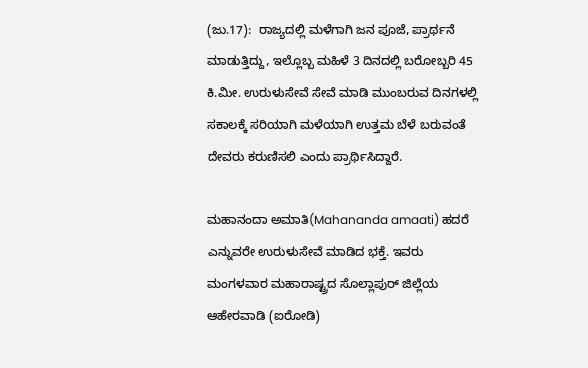(ಜು.17):  ರಾಜ್ಯದಲ್ಲಿ ಮಳೆಗಾಗಿ ಜನ ಪೂಜೆ, ಪ್ರಾರ್ಥನೆ ಮಾಡುತ್ತಿದ್ದು, ಇಲ್ಲೊಬ್ಬ ಮಹಿಳೆ 3 ದಿನದಲ್ಲಿ ಬರೋಬ್ಬರಿ 45 ಕಿ.ಮೀ. ಉರುಳುಸೇವೆ ಸೇವೆ ಮಾಡಿ ಮುಂಬರುವ ದಿನಗಳಲ್ಲಿ ಸಕಾಲಕ್ಕೆ ಸರಿಯಾಗಿ ಮಳೆಯಾಗಿ ಉತ್ತಮ ಬೆಳೆ ಬರುವಂತೆ ದೇವರು ಕರುಣಿಸಲಿ ಎಂದು ಪ್ರಾರ್ಥಿಸಿದ್ದಾರೆ.

ಮಹಾನಂದಾ ಅಮಾತಿ(Mahananda amaati) ಹದರೆ ಎನ್ನುವರೇ ಉರುಳುಸೇವೆ ಮಾಡಿದ ಭಕ್ತೆ. ಇವರು ಮಂಗಳವಾರ ಮಹಾರಾಷ್ಟ್ರದ ಸೊಲ್ಲಾಪುರ್ ಜಿಲ್ಲೆಯ ಆಹೇರವಾಡಿ (ಐರೋಡಿ)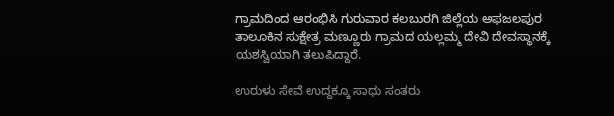ಗ್ರಾಮದಿಂದ ಆರಂಭಿಸಿ ಗುರುವಾರ ಕಲಬುರಗಿ ಜಿಲ್ಲೆಯ ಅಫಜಲಪುರ ತಾಲೂಕಿನ ಸುಕ್ಷೇತ್ರ ಮಣ್ಣೂರು ಗ್ರಾಮದ ಯಲ್ಲಮ್ಮ ದೇವಿ ದೇವಸ್ಥಾನಕ್ಕೆ ಯಶಸ್ವಿಯಾಗಿ ತಲುಪಿದ್ದಾರೆ.

ಉರುಳು ಸೇವೆ ಉದ್ದಕ್ಕೂ ಸಾಧು ಸಂತರು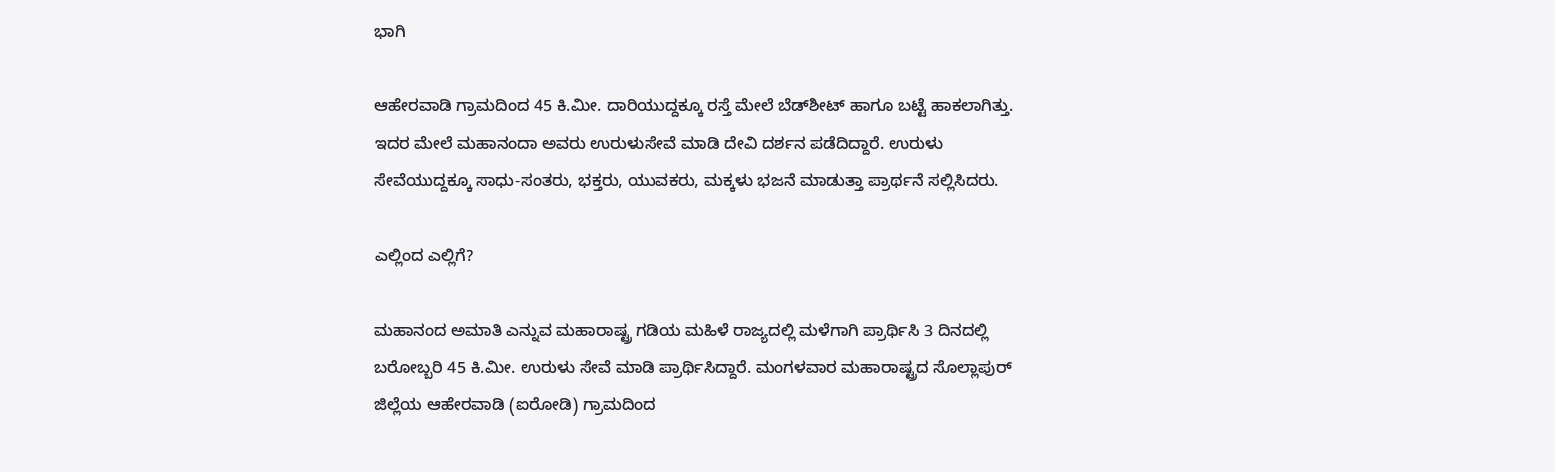ಭಾಗಿ

ಆಹೇರವಾಡಿ ಗ್ರಾಮದಿಂದ 45 ಕಿ.ಮೀ. ದಾರಿಯುದ್ದಕ್ಕೂ ರಸ್ತೆ ಮೇಲೆ ಬೆಡ್‌ಶೀಟ್ ಹಾಗೂ ಬಟ್ಟೆ ಹಾಕಲಾಗಿತ್ತು. ಇದರ ಮೇಲೆ ಮಹಾನಂದಾ ಅವರು ಉರುಳುಸೇವೆ ಮಾಡಿ ದೇವಿ ದರ್ಶನ ಪಡೆದಿದ್ದಾರೆ. ಉರುಳು ಸೇವೆಯುದ್ದಕ್ಕೂ ಸಾಧು-ಸಂತರು, ಭಕ್ತರು, ಯುವಕರು, ಮಕ್ಕಳು ಭಜನೆ ಮಾಡುತ್ತಾ ಪ್ರಾರ್ಥನೆ ಸಲ್ಲಿಸಿದರು.

ಎಲ್ಲಿಂದ ಎಲ್ಲಿಗೆ?

ಮಹಾನಂದ ಅಮಾತಿ ಎನ್ನುವ ಮಹಾರಾಷ್ಟ್ರ ಗಡಿಯ ಮಹಿಳೆ ರಾಜ್ಯದಲ್ಲಿ ಮಳೆಗಾಗಿ ಪ್ರಾರ್ಥಿಸಿ 3 ದಿನದಲ್ಲಿ ಬರೋಬ್ಬರಿ 45 ಕಿ.ಮೀ. ಉರುಳು ಸೇವೆ ಮಾಡಿ ಪ್ರಾರ್ಥಿಸಿದ್ದಾರೆ. ಮಂಗಳವಾರ ಮಹಾರಾಷ್ಟ್ರದ ಸೊಲ್ಲಾಪುರ್ ಜಿಲ್ಲೆಯ ಆಹೇರವಾಡಿ (ಐರೋಡಿ) ಗ್ರಾಮದಿಂದ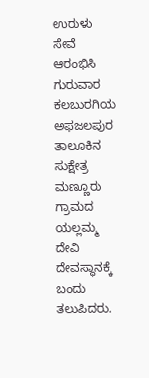ಉರುಳು ಸೇವೆ ಆರಂಭಿಸಿ ಗುರುವಾರ ಕಲಬುರಗಿಯ ಅಫಜಲಪುರ ತಾಲೂಕಿನ ಸುಕ್ಷೇತ್ರ ಮಣ್ಣೂರು ಗ್ರಾಮದ ಯಲ್ಲಮ್ಮ ದೇವಿ ದೇವಸ್ಥಾನಕ್ಕೆ ಬಂದು ತಲುಪಿದರು.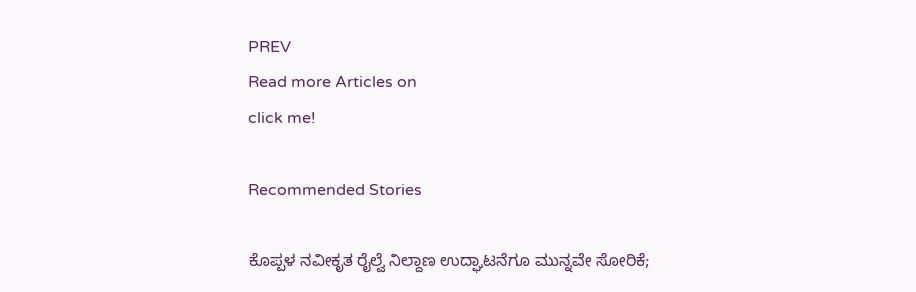PREV
Read more Articles on
click me!

Recommended Stories

ಕೊಪ್ಪಳ ನವೀಕೃತ ರೈಲ್ವೆ ನಿಲ್ದಾಣ ಉದ್ಘಾಟನೆಗೂ ಮುನ್ನವೇ ಸೋರಿಕೆ;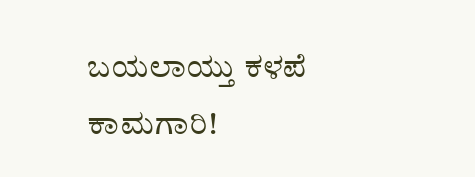ಬಯಲಾಯ್ತು ಕಳಪೆ ಕಾಮಗಾರಿ!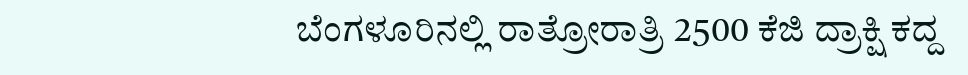ಬೆಂಗಳೂರಿನಲ್ಲಿ ರಾತ್ರೋರಾತ್ರಿ 2500 ಕೆಜಿ ದ್ರಾಕ್ಷಿ ಕದ್ದ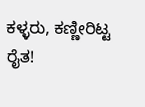ಕಳ್ಳರು, ಕಣ್ಣೀರಿಟ್ಟ ರೈತ!